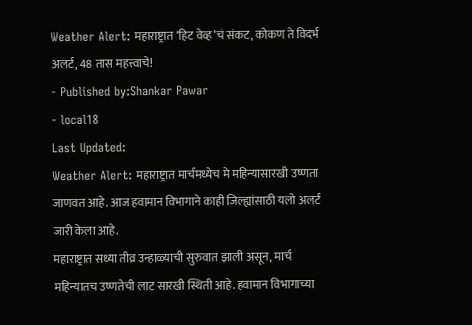Weather Alert: महाराष्ट्रात ‘हिट वेव्ह’चं संकट, कोकण ते विदर्भ अलर्ट, 48 तास महत्त्वाचे!
- Published by:Shankar Pawar
- local18
Last Updated:
Weather Alert: महाराष्ट्रात मार्चमध्येच मे महिन्यासारखी उष्णता जाणवत आहे. आज हवामान विभागाने काही जिल्ह्यांसाठी यलो अलर्ट जारी केला आहे.
महाराष्ट्रात सध्या तीव्र उन्हाळ्याची सुरुवात झाली असून, मार्च महिन्यातच उष्णतेची लाट सारखी स्थिती आहे. हवामान विभागाच्या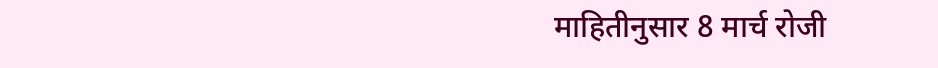माहितीनुसार 8 मार्च रोजी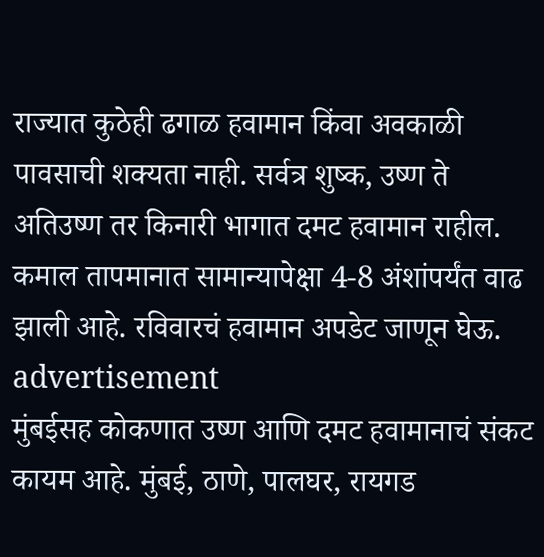राज्यात कुठेही ढगाळ हवामान किंवा अवकाळी पावसाची शक्यता नाही. सर्वत्र शुष्क, उष्ण ते अतिउष्ण तर किनारी भागात दमट हवामान राहील. कमाल तापमानात सामान्यापेक्षा 4-8 अंशांपर्यंत वाढ झाली आहे. रविवारचं हवामान अपडेट जाणून घेऊ.
advertisement
मुंबईसह कोकणात उष्ण आणि दमट हवामानाचं संकट कायम आहे. मुंबई, ठाणे, पालघर, रायगड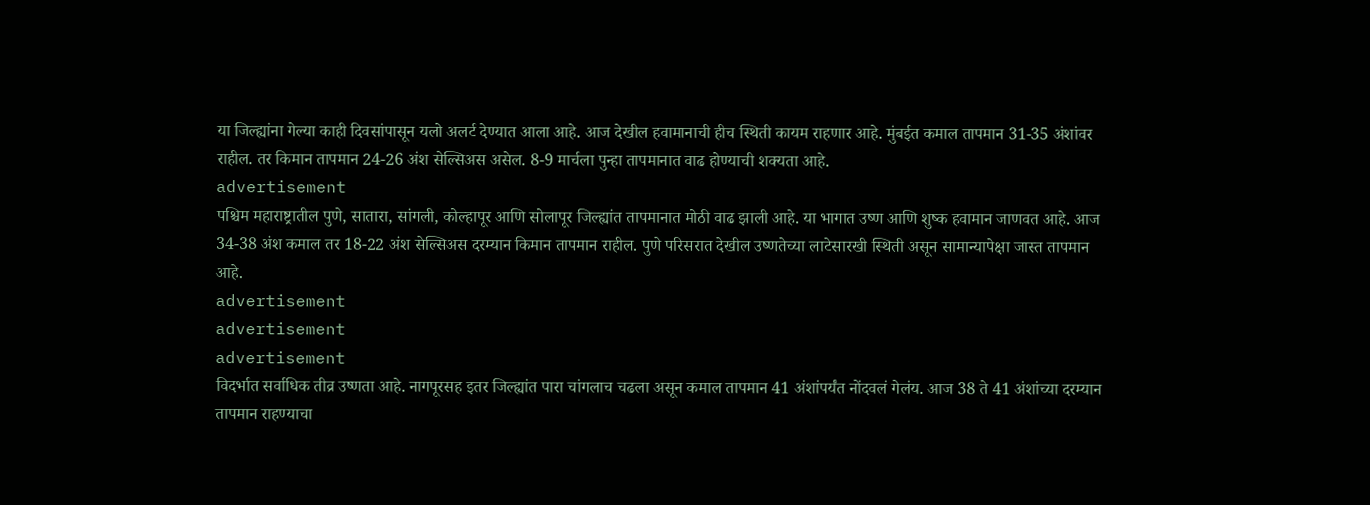या जिल्ह्यांना गेल्या काही दिवसांपासून यलो अलर्ट देण्यात आला आहे. आज देखील हवामानाची हीच स्थिती कायम राहणार आहे. मुंबईत कमाल तापमान 31-35 अंशांवर राहील. तर किमान तापमान 24-26 अंश सेल्सिअस असेल. 8-9 मार्चला पुन्हा तापमानात वाढ होण्याची शक्यता आहे.
advertisement
पश्चिम महाराष्ट्रातील पुणे, सातारा, सांगली, कोल्हापूर आणि सोलापूर जिल्ह्यांत तापमानात मोठी वाढ झाली आहे. या भागात उष्ण आणि शुष्क हवामान जाणवत आहे. आज 34-38 अंश कमाल तर 18-22 अंश सेल्सिअस दरम्यान किमान तापमान राहील. पुणे परिसरात देखील उष्णतेच्या लाटेसारखी स्थिती असून सामान्यापेक्षा जास्त तापमान आहे.
advertisement
advertisement
advertisement
विदर्भात सर्वाधिक तीव्र उष्णता आहे. नागपूरसह इतर जिल्ह्यांत पारा चांगलाच चढला असून कमाल तापमान 41 अंशांपर्यंत नोंदवलं गेलंय. आज 38 ते 41 अंशांच्या दरम्यान तापमान राहण्याचा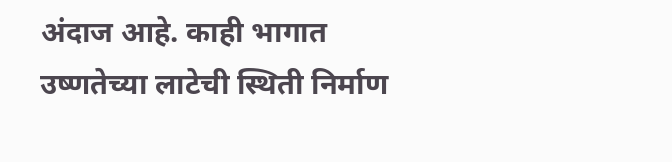अंदाज आहे. काही भागात उष्णतेच्या लाटेची स्थिती निर्माण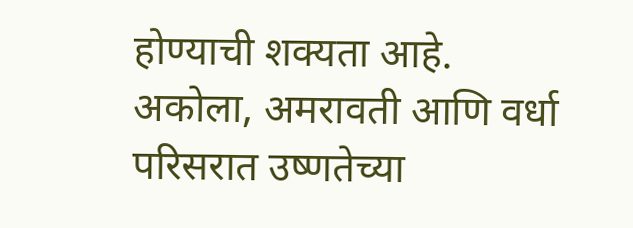होण्याची शक्यता आहे. अकोला, अमरावती आणि वर्धा परिसरात उष्णतेच्या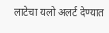लाटेचा यलो अलर्ट देण्यात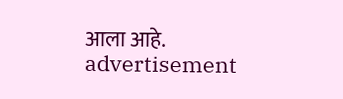आला आहे.
advertisement